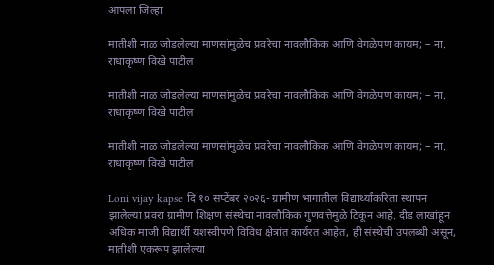आपला जिल्हा

मातीशी नाळ जोडलेल्या माणसांमुळेच प्रवरेचा नावलौकिक आणि वेगळेपण कायम; – ना. राधाकृष्ण विखे पाटील

मातीशी नाळ जोडलेल्या माणसांमुळेच प्रवरेचा नावलौकिक आणि वेगळेपण कायम; – ना. राधाकृष्ण विखे पाटील

मातीशी नाळ जोडलेल्या माणसांमुळेच प्रवरेचा नावलौकिक आणि वेगळेपण कायम; – ना. राधाकृष्ण विखे पाटील

Loni vijay kapse दि १० सप्टेंबर २०२६- ग्रामीण भागातील विद्यार्थ्यांकरिता स्थापन झालेल्या प्रवरा ग्रामीण शिक्षण संस्थेचा नावलौकिक गुणवत्तेमुळे टिकून आहे. दीड लाखांहून अधिक माजी विद्यार्थी यशस्वीपणे विविध क्षेत्रांत कार्यरत आहेत, ही संस्थेची उपलब्धी असून, मातीशी एकरूप झालेल्या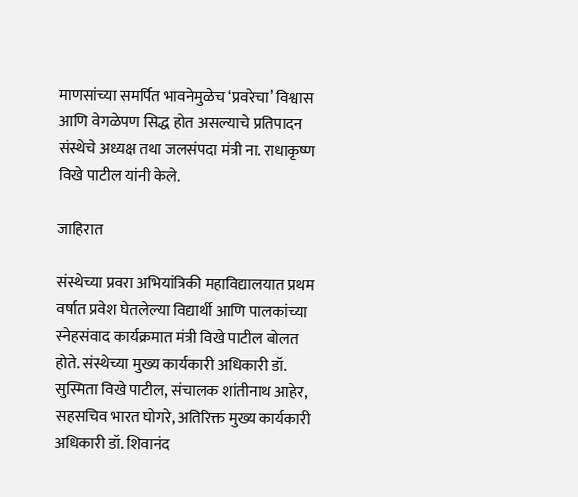माणसांच्या समर्पित भावनेमुळेच ‘प्रवरेचा’ विश्वास आणि वेगळेपण सिद्ध होत असल्याचे प्रतिपादन संस्थेचे अध्यक्ष तथा जलसंपदा मंत्री ना. राधाकृष्ण विखे पाटील यांनी केले.

जाहिरात

संस्थेच्या प्रवरा अभियांत्रिकी महाविद्यालयात प्रथम वर्षात प्रवेश घेतलेल्या विद्यार्थी आणि पालकांच्या स्नेहसंवाद कार्यक्रमात मंत्री विखे पाटील बोलत होते. संस्थेच्या मुख्य कार्यकारी अधिकारी डॉ. सुस्मिता विखे पाटील, संचालक शांतीनाथ आहेर, सहसचिव भारत घोगरे, अतिरिक्त मुख्य कार्यकारी अधिकारी डॉ. शिवानंद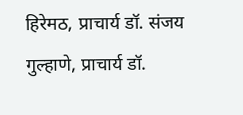हिरेमठ, प्राचार्य डॉ. संजय गुल्हाणे, प्राचार्य डॉ.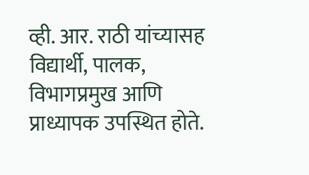व्ही. आर. राठी यांच्यासह विद्यार्थी, पालक, विभागप्रमुख आणि प्राध्यापक उपस्थित होते.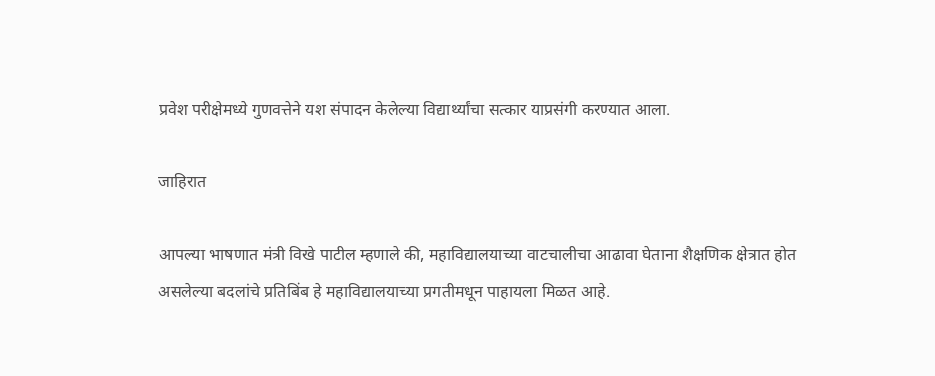प्रवेश परीक्षेमध्ये गुणवत्तेने यश संपादन केलेल्या विद्यार्थ्यांचा सत्कार याप्रसंगी करण्यात आला.

जाहिरात

आपल्या भाषणात मंत्री विखे पाटील म्हणाले की, महाविद्यालयाच्या वाटचालीचा आढावा घेताना शैक्षणिक क्षेत्रात होत असलेल्या बदलांचे प्रतिबिंब हे महाविद्यालयाच्या प्रगतीमधून पाहायला मिळत आहे.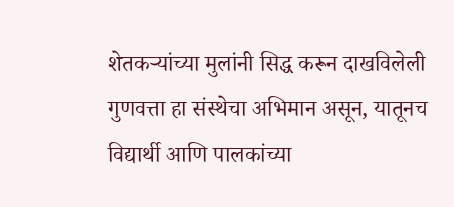शेतकऱ्यांच्या मुलांनी सिद्ध करून दाखविलेली गुणवत्ता हा संस्थेचा अभिमान असून, यातूनच विद्यार्थी आणि पालकांच्या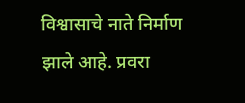विश्वासाचे नाते निर्माण झाले आहे. प्रवरा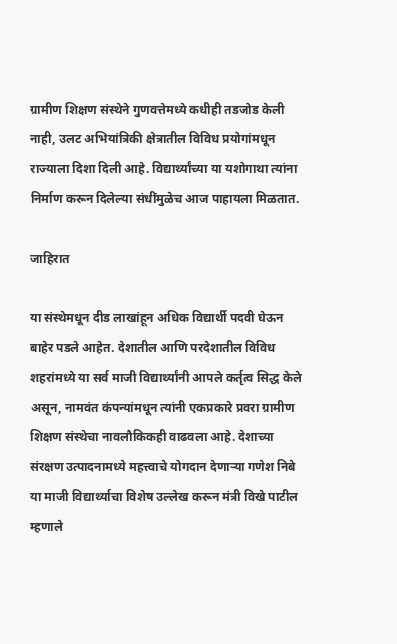ग्रामीण शिक्षण संस्थेने गुणवत्तेमध्ये कधीही तडजोड केली नाही, उलट अभियांत्रिकी क्षेत्रातील विविध प्रयोगांमधून राज्याला दिशा दिली आहे. विद्यार्थ्यांच्या या यशोगाथा त्यांना निर्माण करून दिलेल्या संधींमुळेच आज पाहायला मिळतात.

जाहिरात

या संस्थेमधून दीड लाखांहून अधिक विद्यार्थी पदवी घेऊन बाहेर पडले आहेत. देशातील आणि परदेशातील विविध शहरांमध्ये या सर्व माजी विद्यार्थ्यांनी आपले कर्तृत्व सिद्ध केले असून, नामवंत कंपन्यांमधून त्यांनी एकप्रकारे प्रवरा ग्रामीण शिक्षण संस्थेचा नावलौकिकही वाढवला आहे. देशाच्या संरक्षण उत्पादनामध्ये महत्त्वाचे योगदान देणाऱ्या गणेश निबे या माजी विद्यार्थ्याचा विशेष उल्लेख करून मंत्री विखे पाटील म्हणाले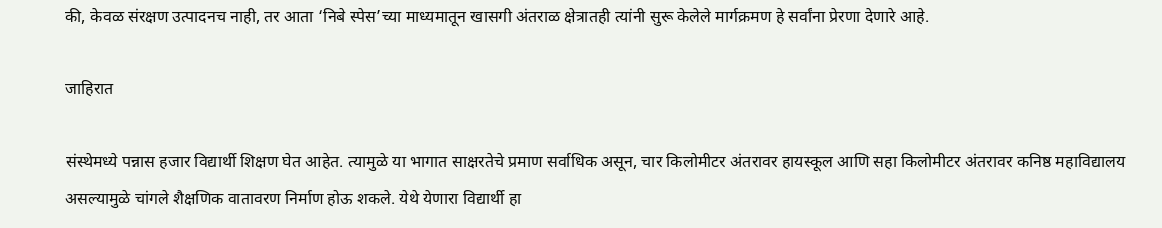की, केवळ संरक्षण उत्पादनच नाही, तर आता ‘निबे स्पेस’च्या माध्यमातून खासगी अंतराळ क्षेत्रातही त्यांनी सुरू केलेले मार्गक्रमण हे सर्वांना प्रेरणा देणारे आहे.

जाहिरात

संस्थेमध्ये पन्नास हजार विद्यार्थी शिक्षण घेत आहेत. त्यामुळे या भागात साक्षरतेचे प्रमाण सर्वाधिक असून, चार किलोमीटर अंतरावर हायस्कूल आणि सहा किलोमीटर अंतरावर कनिष्ठ महाविद्यालय असल्यामुळे चांगले शैक्षणिक वातावरण निर्माण होऊ शकले. येथे येणारा विद्यार्थी हा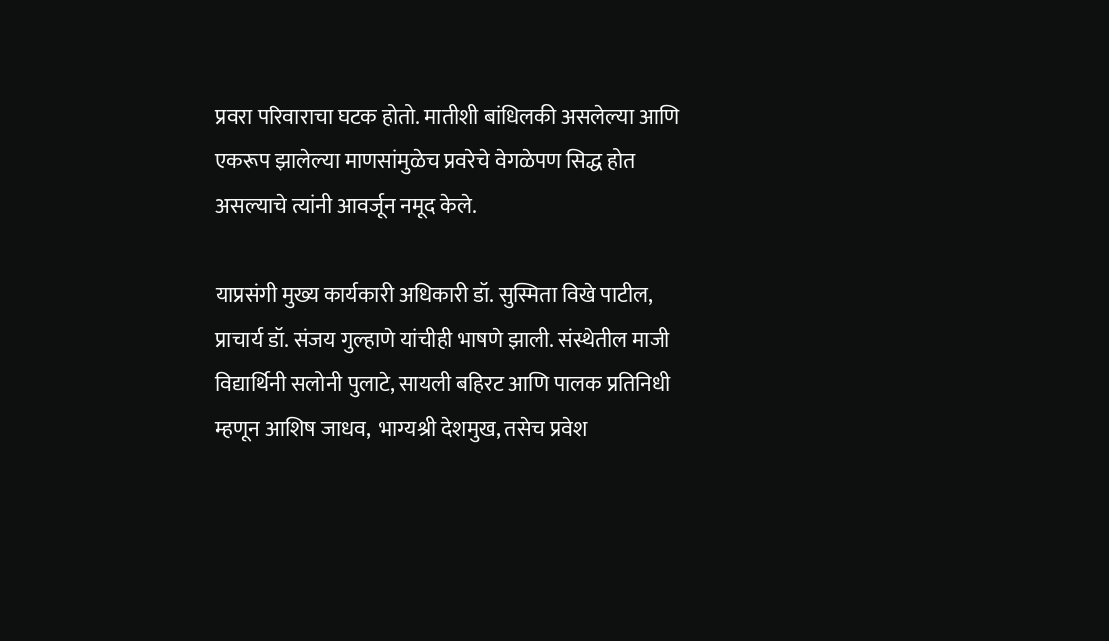प्रवरा परिवाराचा घटक होतो. मातीशी बांधिलकी असलेल्या आणि एकरूप झालेल्या माणसांमुळेच प्रवरेचे वेगळेपण सिद्ध होत असल्याचे त्यांनी आवर्जून नमूद केले.

याप्रसंगी मुख्य कार्यकारी अधिकारी डॉ. सुस्मिता विखे पाटील, प्राचार्य डॉ. संजय गुल्हाणे यांचीही भाषणे झाली. संस्थेतील माजी विद्यार्थिनी सलोनी पुलाटे, सायली बहिरट आणि पालक प्रतिनिधी म्हणून आशिष जाधव,  भाग्यश्री देशमुख, तसेच प्रवेश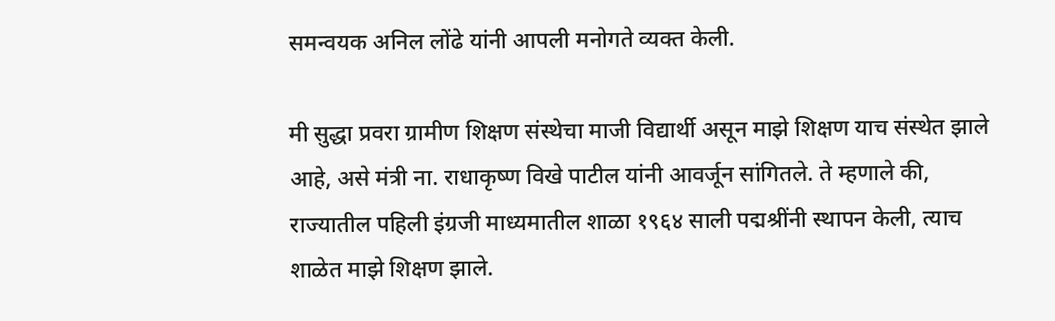समन्वयक अनिल लोंढे यांनी आपली मनोगते व्यक्त केली.

मी सुद्धा प्रवरा ग्रामीण शिक्षण संस्थेचा माजी विद्यार्थी असून माझे शिक्षण याच संस्थेत झाले आहे, असे मंत्री ना. राधाकृष्ण विखे पाटील यांनी आवर्जून सांगितले. ते म्हणाले की, राज्यातील पहिली इंग्रजी माध्यमातील शाळा १९६४ साली पद्मश्रींनी स्थापन केली, त्याच शाळेत माझे शिक्षण झाले.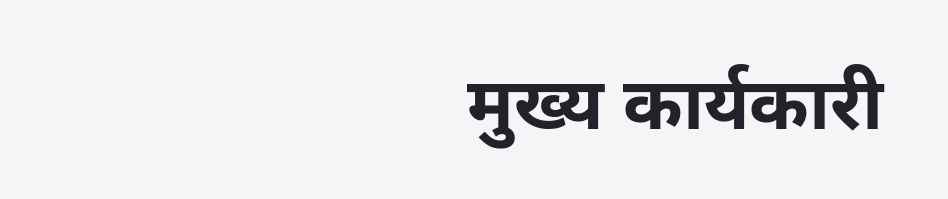मुख्य कार्यकारी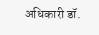अधिकारी डॉ.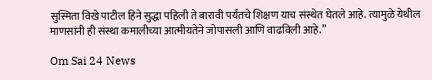सुस्मिता विखे पाटील हिने सुद्धा पहिली ते बारावी पर्यंतचे शिक्षण याच संस्थेत घेतले आहे. त्यामुळे येथील माणसांनी ही संस्था कमालीच्या आत्मीयतेने जोपासली आणि वाढविली आहे.”

Om Sai 24 News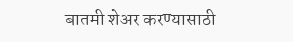बातमी शेअर करण्यासाठी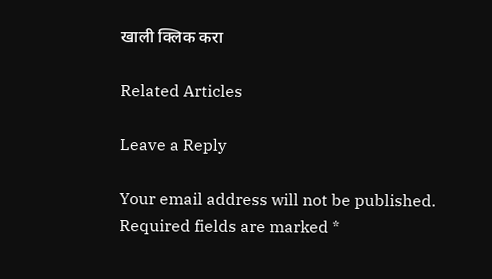खाली क्लिक करा

Related Articles

Leave a Reply

Your email address will not be published. Required fields are marked *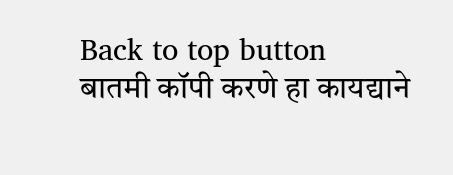Back to top button
बातमी कॉपी करणे हा कायद्याने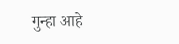गुन्हा आहे